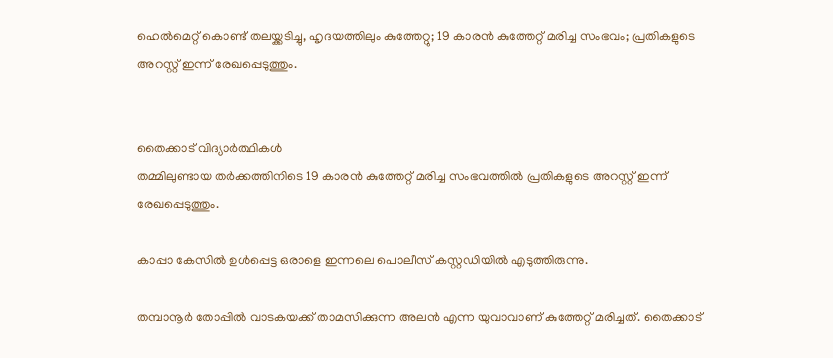ഹെൽമെറ്റ് കൊണ്ട് തലയ്ക്കടിച്ചു, ഹൃദയത്തിലും കുത്തേറ്റു; 19 കാരൻ കുത്തേറ്റ് മരിച്ച സംഭവം; പ്രതികളുടെ അറസ്റ്റ് ഇന്ന് രേഖപ്പെടുത്തും.


തൈക്കാട് വിദ്യാർത്ഥികൾ
തമ്മിലുണ്ടായ തർക്കത്തിനിടെ 19 കാരൻ കുത്തേറ്റ് മരിച്ച സംഭവത്തിൽ പ്രതികളുടെ അറസ്റ്റ് ഇന്ന് രേഖപ്പെടുത്തും.

കാപ്പാ കേസിൽ ഉൾപ്പെട്ട ഒരാളെ ഇന്നലെ പൊലീസ് കസ്റ്റഡിയിൽ എടുത്തിരുന്നു.

തമ്പാനൂർ തോപ്പിൽ വാടകയക്ക് താമസിക്കുന്ന അലൻ എന്ന യുവാവാണ് കുത്തേറ്റ് മരിച്ചത്. തൈക്കാട്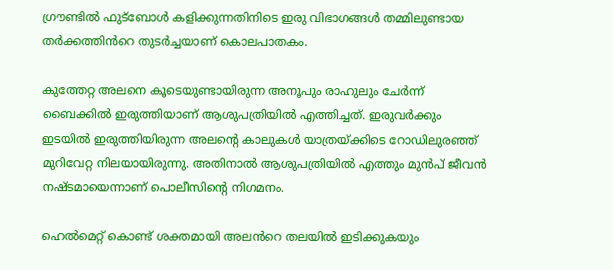ഗ്രൗണ്ടിൽ ഫുട്ബോൾ കളിക്കുന്നതിനിടെ ഇരു വിഭാഗങ്ങൾ തമ്മിലുണ്ടായ തർക്കത്തിൻറെ തുടർച്ചയാണ് കൊലപാതകം.

കുത്തേറ്റ അലനെ കൂടെയുണ്ടായിരുന്ന അനൂപും രാഹുലും ചേർന്ന് ബൈക്കിൽ ഇരുത്തിയാണ് ആശുപത്രിയിൽ എത്തിച്ചത്. ഇരുവർക്കും ഇടയിൽ ഇരുത്തിയിരുന്ന അലന്റെ കാലുകൾ യാത്രയ്ക്കിടെ റോഡിലുരഞ്ഞ് മുറിവേറ്റ നിലയായിരുന്നു. അതിനാൽ ആശുപത്രിയിൽ എത്തും മുൻപ് ജീവൻ നഷ്ടമായെന്നാണ് പൊലീസിന്റെ നിഗമനം.

ഹെൽമെറ്റ് കൊണ്ട് ശക്തമായി അലൻറെ തലയിൽ ഇടിക്കുകയും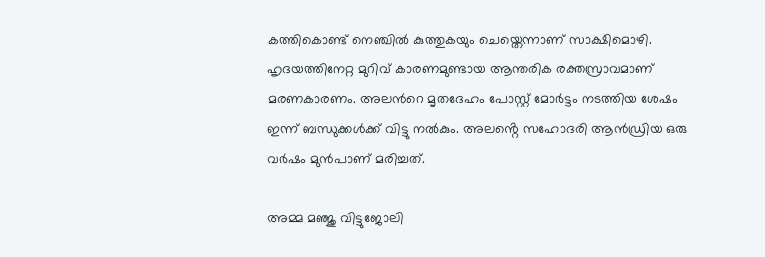കത്തികൊണ്ട് നെഞ്ചിൽ കുത്തുകയും ചെയ്തെന്നാണ് സാക്ഷിമൊഴി. ഹൃദയത്തിനേറ്റ മുറിവ് കാരണമുണ്ടായ ആന്തരിക രക്തസ്രാവമാണ് മരണകാരണം. അലൻറെ മൃതദേഹം പോസ്റ്റ് മോർട്ടം നടത്തിയ ശേഷം ഇന്ന് ബന്ധുക്കൾക്ക് വിട്ടു നൽകും. അലൻ്റെ സഹോദരി ആൻഡ്രിയ ഒരു വർഷം മുൻപാണ് മരിച്ചത്.

അമ്മ മഞ്ജു വിട്ടുജോലി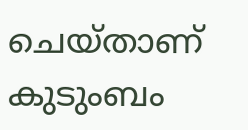ചെയ്‌താണ് കുടുംബം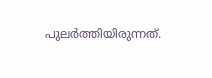പുലർത്തിയിരുന്നത്.